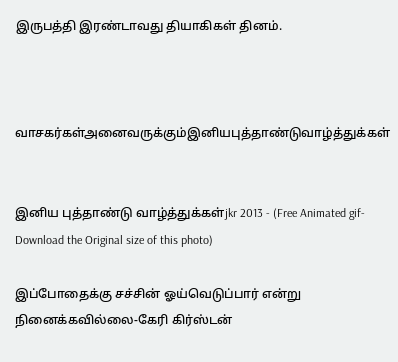இருபத்தி இரண்டாவது தியாகிகள் தினம்.



வாசகர்கள்அனைவருக்கும்இனியபுத்தாண்டுவாழ்த்துக்கள்


இனிய புத்தாண்டு வாழ்த்துக்கள்jkr 2013 - (Free Animated gif-Download the Original size of this photo)

இப்போதைக்கு சச்சின் ஓய்வெடுப்பார் என்று நினைக்கவில்லை-கேரி கிர்ஸ்டன்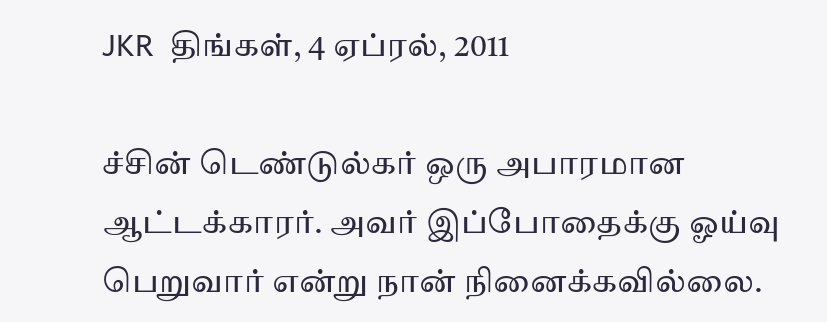JKR  திங்கள், 4 ஏப்ரல், 2011

ச்சின் டெண்டுல்கர் ஒரு அபாரமான ஆட்டக்காரர். அவர் இப்போதைக்கு ஓய்வு பெறுவார் என்று நான் நினைக்கவில்லை.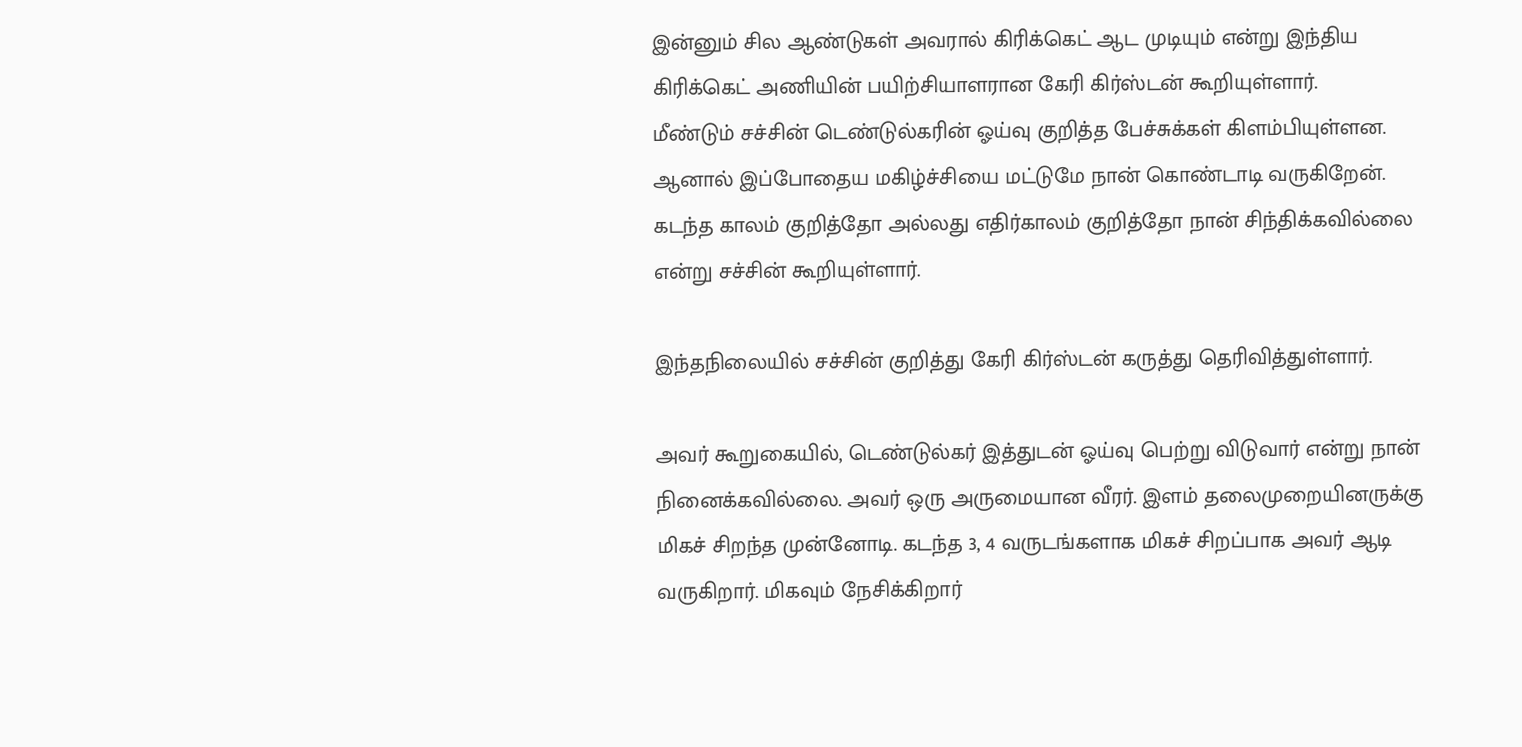இன்னும் சில ஆண்டுகள் அவரால் கிரிக்கெட் ஆட முடியும் என்று இந்திய கிரிக்கெட் அணியின் பயிற்சியாளரான கேரி கிர்ஸ்டன் கூறியுள்ளார்.
மீண்டும் சச்சின் டெண்டுல்கரின் ஓய்வு குறித்த பேச்சுக்கள் கிளம்பியுள்ளன. ஆனால் இப்போதைய மகிழ்ச்சியை மட்டுமே நான் கொண்டாடி வருகிறேன். கடந்த காலம் குறித்தோ அல்லது எதிர்காலம் குறித்தோ நான் சிந்திக்கவில்லை என்று சச்சின் கூறியுள்ளார்.

இந்தநிலையில் சச்சின் குறித்து கேரி கிர்ஸ்டன் கருத்து தெரிவித்துள்ளார்.

அவர் கூறுகையில், டெண்டுல்கர் இத்துடன் ஓய்வு பெற்று விடுவார் என்று நான் நினைக்கவில்லை. அவர் ஒரு அருமையான வீரர். இளம் தலைமுறையினருக்கு மிகச் சிறந்த முன்னோடி. கடந்த 3, 4 வருடங்களாக மிகச் சிறப்பாக அவர் ஆடி வருகிறார். மிகவும் நேசிக்கிறார்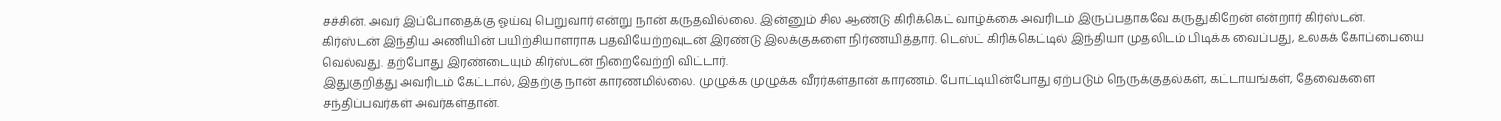சச்சின். அவர் இப்போதைக்கு ஓய்வு பெறுவார் என்று நான் கருதவில்லை. இன்னும் சில ஆண்டு கிரிக்கெட் வாழ்க்கை அவரிடம் இருப்பதாகவே கருதுகிறேன் என்றார் கிர்ஸ்டன்.
கிர்ஸ்டன் இந்திய அணியின் பயிற்சியாளராக பதவியேற்றவுடன் இரண்டு இலக்குகளை நிர்ணயித்தார். டெஸ்ட் கிரிக்கெட்டில் இந்தியா முதலிடம் பிடிக்க வைப்பது, உலகக் கோப்பையை வெல்வது. தற்போது இரண்டையும் கிர்ஸ்டன் நிறைவேற்றி விட்டார்.
இதுகுறித்து அவரிடம் கேட்டால், இதற்கு நான் காரணமில்லை. முழுக்க முழுக்க வீரர்கள்தான் காரணம். போட்டியின்போது ஏற்படும் நெருக்குதல்கள், கட்டாயங்கள், தேவைகளை சந்திப்பவர்கள் அவர்கள்தான்.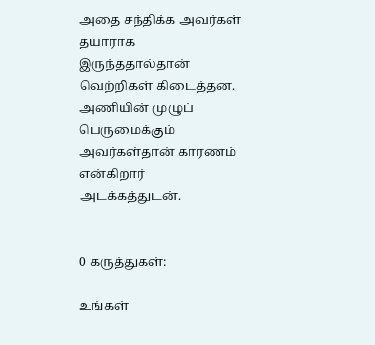அதை சந்திக்க அவர்கள் தயாராக இருந்ததால்தான் வெற்றிகள் கிடைத்தன. அணியின் முழுப் பெருமைக்கும் அவர்கள்தான் காரணம் என்கிறார் அடக்கத்துடன்.


0 கருத்துகள்:

உங்கள்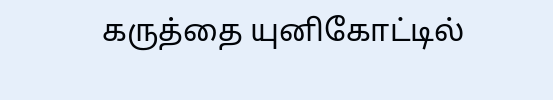கருத்தை யுனிகோட்டில்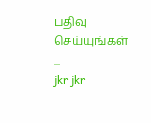பதிவு செய்யுங்கள் ...
jkr jkr